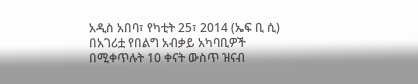አዲስ አበባ፣ የካቲት 25፣ 2014 (ኤፍ ቢ ሲ) በአገሪቷ የበልግ አብቃይ አካባቢዎች በሚቀጥሉት 10 ቀናት ውስጥ ዝናብ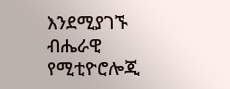እንደሚያገኙ ብሔራዊ የሚቲዮሮሎጂ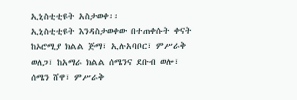ኢኒስቲቲዩት አስታወቀ፡፡
ኢኒስቲቲዩት እንዳስታወቀው በተጠቀሱት ቀናት ከኦሮሚያ ክልል ጅማ፣ ኢሉአባቦር፣ ምሥራቅ ወለጋ፣ ከአማራ ክልል ሰሜንና ደቡብ ወሎ፣ ሰሜን ሸዋ፣ ምሥራቅ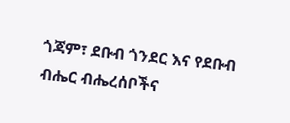ጎጃም፣ ደቡብ ጎንደር እና የደቡብ ብሔር ብሔረሰቦችና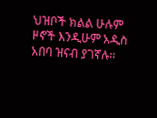ህዝቦች ክልል ሁሉም ዞኖች እንዲሁም አዲስ አበባ ዝናብ ያገኛሉ፡፡